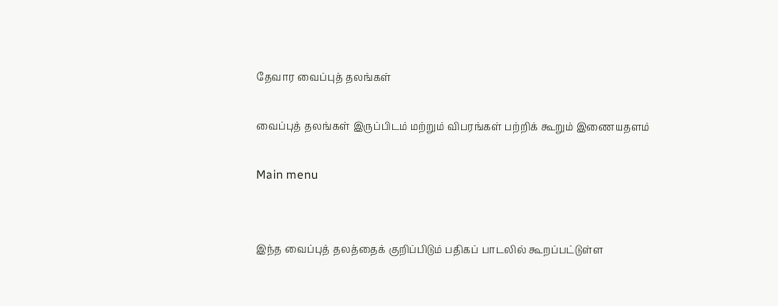தேவார வைப்புத் தலங்கள்

வைப்புத் தலங்கள் இருப்பிடம் மற்றும் விபரங்கள் பற்றிக் கூறும் இணையதளம்

Main menu


இந்த வைப்புத் தலத்தைக் குறிப்பிடும் பதிகப் பாடலில் கூறப்பட்டுள்ள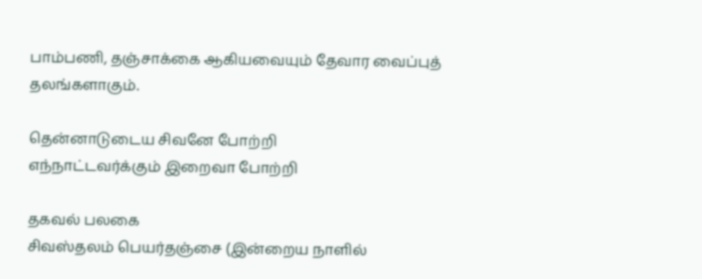பாம்பணி, தஞ்சாக்கை ஆகியவையும் தேவார வைப்புத் தலங்களாகும்.

தென்னாடுடைய சிவனே போற்றி
எந்நாட்டவர்க்கும் இறைவா போற்றி

தகவல் பலகை
சிவஸ்தலம் பெயர்தஞ்சை (இன்றைய நாளில்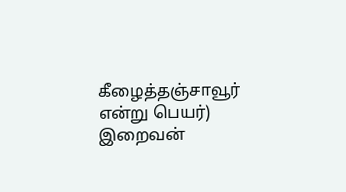கீழைத்தஞ்சாவூர் என்று பெயர்)
இறைவன்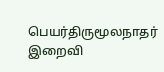பெயர்திருமூலநாதர்
இறைவி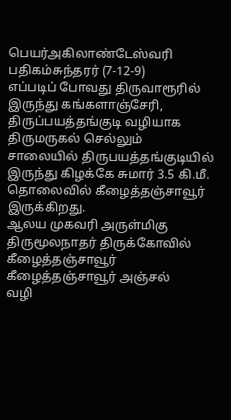பெயர்அகிலாண்டேஸ்வரி
பதிகம்சுந்தரர் (7-12-9)
எப்படிப் போவது திருவாரூரில் இருந்து கங்களாஞ்சேரி, திருப்பயத்தங்குடி வழியாக திருமருகல் செல்லும் சாலையில் திருபயத்தங்குடியில் இருந்து கிழக்கே சுமார் 3.5 கி.மீ. தொலைவில் கீழைத்தஞ்சாவூர் இருக்கிறது.
ஆலய முகவரி அருள்மிகு திருமூலநாதர் திருக்கோவில்
கீழைத்தஞ்சாவூர்
கீழைத்தஞ்சாவூர் அஞ்சல்
வழி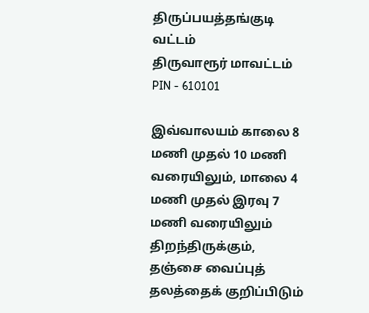திருப்பயத்தங்குடி
வட்டம்
திருவாரூர் மாவட்டம்
PIN - 610101

இவ்வாலயம் காலை 8 மணி முதல் 10 மணி வரையிலும், மாலை 4 மணி முதல் இரவு 7 மணி வரையிலும் திறந்திருக்கும்,
தஞ்சை வைப்புத் தலத்தைக் குறிப்பிடும்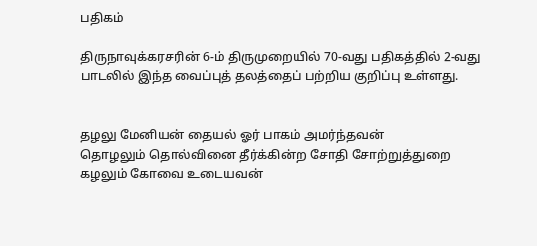பதிகம்

திருநாவுக்கரசரின் 6-ம் திருமுறையில் 70-வது பதிகத்தில் 2-வது பாடலில் இந்த வைப்புத் தலத்தைப் பற்றிய குறிப்பு உள்ளது.


தழலு மேனியன் தையல் ஓர் பாகம் அமர்ந்தவன்
தொழலும் தொல்வினை தீர்க்கின்ற சோதி சோற்றுத்துறை
கழலும் கோவை உடையவன்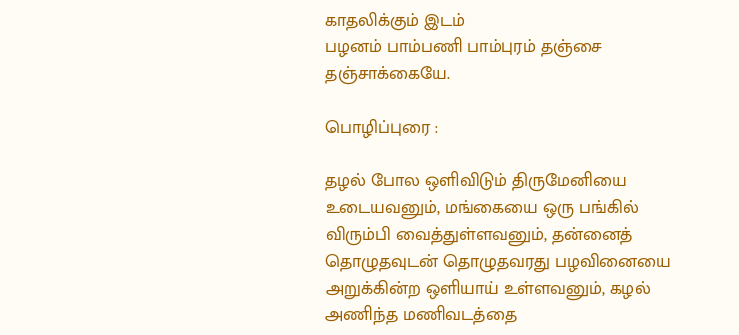காதலிக்கும் இடம்
பழனம் பாம்பணி பாம்புரம் தஞ்சை தஞ்சாக்கையே.

பொழிப்புரை :

தழல் போல ஒளிவிடும் திருமேனியை உடையவனும், மங்கையை ஒரு பங்கில்
விரும்பி வைத்துள்ளவனும், தன்னைத் தொழுதவுடன் தொழுதவரது பழவினையை
அறுக்கின்ற ஒளியாய் உள்ளவனும், கழல் அணிந்த மணிவடத்தை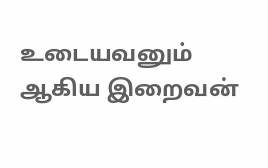உடையவனும்
ஆகிய இறைவன்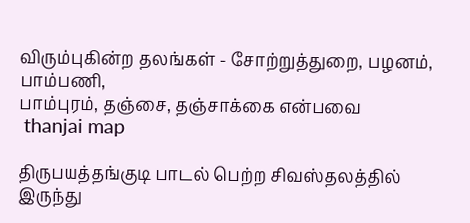விரும்புகின்ற தலங்கள் - சோற்றுத்துறை, பழனம், பாம்பணி,
பாம்புரம், தஞ்சை, தஞ்சாக்கை என்பவை
 thanjai map

திருபயத்தங்குடி பாடல் பெற்ற சிவஸ்தலத்தில் இருந்து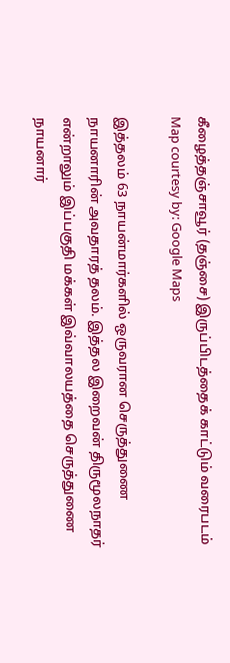கீழைத்தஞ்சாவூர் (தஞ்சை) இருப்பிடத்தைக் காட்டும் வரைபடம்
Map courtesy by: Google Maps

இத்தலம் 63 நாயன்மார்களில் ஒருவரான செருத்துணை நாயனாரின் அவதாரத் தலம். இத்தல இறைவன் திருமூலநாதர் என்றாலும் இப்பகுதி மக்கள் இவ்வாலயத்தை செருத்துணை நாயனார்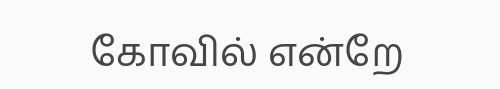கோவில் என்றே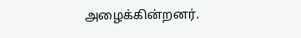அழைக்கின்றனர்.